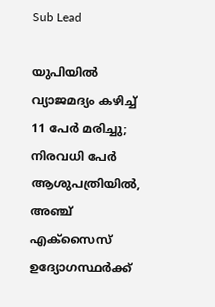Sub Lead

യുപിയില്‍ വ്യാജമദ്യം കഴിച്ച് 11 പേര്‍ മരിച്ചു; നിരവധി പേര്‍ ആശുപത്രിയില്‍, അഞ്ച് എക്‌സൈസ് ഉദ്യോഗസ്ഥര്‍ക്ക്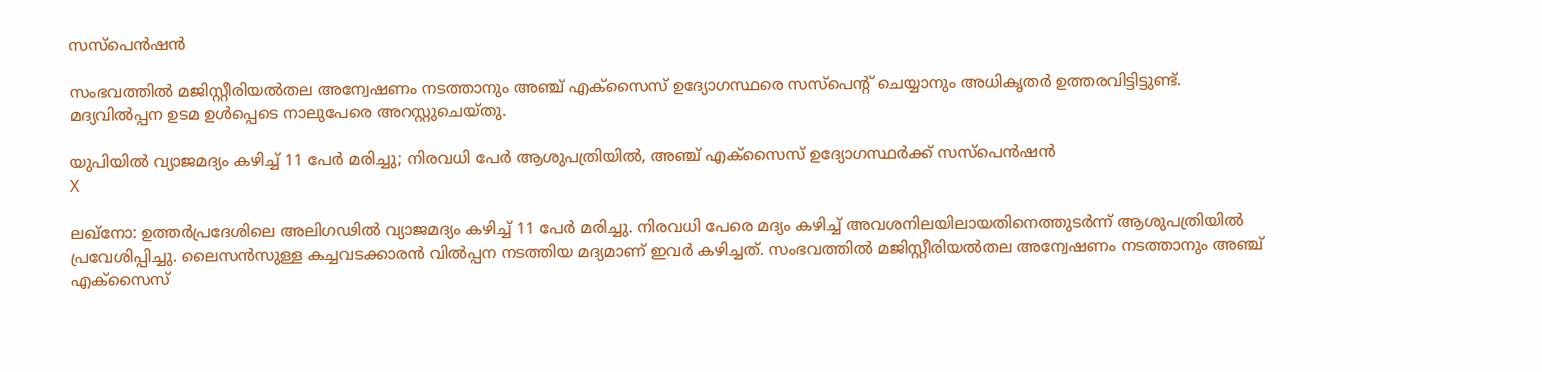സസ്‌പെന്‍ഷന്‍

സംഭവത്തില്‍ മജിസ്റ്റീരിയല്‍തല അന്വേഷണം നടത്താനും അഞ്ച് എക്‌സൈസ് ഉദ്യോഗസ്ഥരെ സസ്‌പെന്റ് ചെയ്യാനും അധികൃതര്‍ ഉത്തരവിട്ടിട്ടുണ്ട്. മദ്യവില്‍പ്പന ഉടമ ഉള്‍പ്പെടെ നാലുപേരെ അറസ്റ്റുചെയ്തു.

യുപിയില്‍ വ്യാജമദ്യം കഴിച്ച് 11 പേര്‍ മരിച്ചു; നിരവധി പേര്‍ ആശുപത്രിയില്‍, അഞ്ച് എക്‌സൈസ് ഉദ്യോഗസ്ഥര്‍ക്ക് സസ്‌പെന്‍ഷന്‍
X

ലഖ്‌നോ: ഉത്തര്‍പ്രദേശിലെ അലിഗഢില്‍ വ്യാജമദ്യം കഴിച്ച് 11 പേര്‍ മരിച്ചു. നിരവധി പേരെ മദ്യം കഴിച്ച് അവശനിലയിലായതിനെത്തുടര്‍ന്ന് ആശുപത്രിയില്‍ പ്രവേശിപ്പിച്ചു. ലൈസന്‍സുള്ള കച്ചവടക്കാരന്‍ വില്‍പ്പന നടത്തിയ മദ്യമാണ് ഇവര്‍ കഴിച്ചത്. സംഭവത്തില്‍ മജിസ്റ്റീരിയല്‍തല അന്വേഷണം നടത്താനും അഞ്ച് എക്‌സൈസ്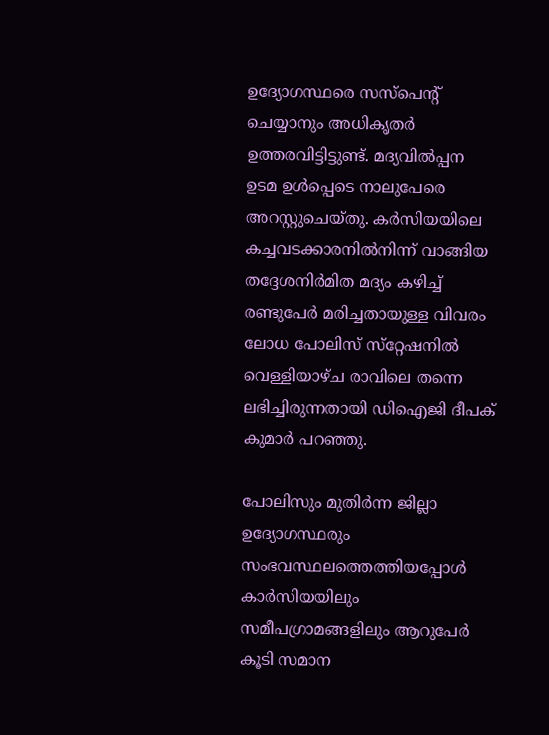ഉദ്യോഗസ്ഥരെ സസ്‌പെന്റ് ചെയ്യാനും അധികൃതര്‍ ഉത്തരവിട്ടിട്ടുണ്ട്. മദ്യവില്‍പ്പന ഉടമ ഉള്‍പ്പെടെ നാലുപേരെ അറസ്റ്റുചെയ്തു. കര്‍സിയയിലെ കച്ചവടക്കാരനില്‍നിന്ന് വാങ്ങിയ തദ്ദേശനിര്‍മിത മദ്യം കഴിച്ച് രണ്ടുപേര്‍ മരിച്ചതായുള്ള വിവരം ലോധ പോലിസ് സ്‌റ്റേഷനില്‍ വെള്ളിയാഴ്ച രാവിലെ തന്നെ ലഭിച്ചിരുന്നതായി ഡിഐജി ദീപക് കുമാര്‍ പറഞ്ഞു.

പോലിസും മുതിര്‍ന്ന ജില്ലാ ഉദ്യോഗസ്ഥരും സംഭവസ്ഥലത്തെത്തിയപ്പോള്‍ കാര്‍സിയയിലും സമീപഗ്രാമങ്ങളിലും ആറുപേര്‍ കൂടി സമാന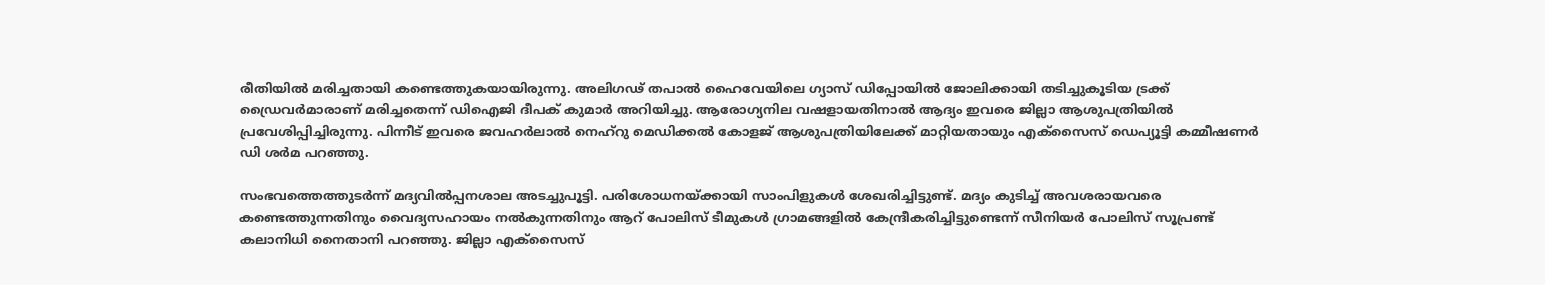രീതിയില്‍ മരിച്ചതായി കണ്ടെത്തുകയായിരുന്നു. അലിഗഢ് തപാല്‍ ഹൈവേയിലെ ഗ്യാസ് ഡിപ്പോയില്‍ ജോലിക്കായി തടിച്ചുകൂടിയ ട്രക്ക് ഡ്രൈവര്‍മാരാണ് മരിച്ചതെന്ന് ഡിഐജി ദീപക് കുമാര്‍ അറിയിച്ചു. ആരോഗ്യനില വഷളായതിനാല്‍ ആദ്യം ഇവരെ ജില്ലാ ആശുപത്രിയില്‍ പ്രവേശിപ്പിച്ചിരുന്നു. പിന്നീട് ഇവരെ ജവഹര്‍ലാല്‍ നെഹ്‌റു മെഡിക്കല്‍ കോളജ് ആശുപത്രിയിലേക്ക് മാറ്റിയതായും എക്‌സൈസ് ഡെപ്യൂട്ടി കമ്മീഷണര്‍ ഡി ശര്‍മ പറഞ്ഞു.

സംഭവത്തെത്തുടര്‍ന്ന് മദ്യവില്‍പ്പനശാല അടച്ചുപൂട്ടി. പരിശോധനയ്ക്കായി സാംപിളുകള്‍ ശേഖരിച്ചിട്ടുണ്ട്. മദ്യം കുടിച്ച് അവശരായവരെ കണ്ടെത്തുന്നതിനും വൈദ്യസഹായം നല്‍കുന്നതിനും ആറ് പോലിസ് ടീമുകള്‍ ഗ്രാമങ്ങളില്‍ കേന്ദ്രീകരിച്ചിട്ടുണ്ടെന്ന് സീനിയര്‍ പോലിസ് സൂപ്രണ്ട് കലാനിധി നൈതാനി പറഞ്ഞു. ജില്ലാ എക്‌സൈസ്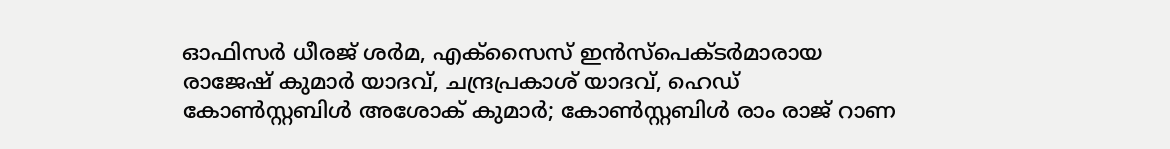ഓഫിസര്‍ ധീരജ് ശര്‍മ, എക്‌സൈസ് ഇന്‍സ്‌പെക്ടര്‍മാരായ രാജേഷ് കുമാര്‍ യാദവ്, ചന്ദ്രപ്രകാശ് യാദവ്, ഹെഡ് കോണ്‍സ്റ്റബിള്‍ അശോക് കുമാര്‍; കോണ്‍സ്റ്റബിള്‍ രാം രാജ് റാണ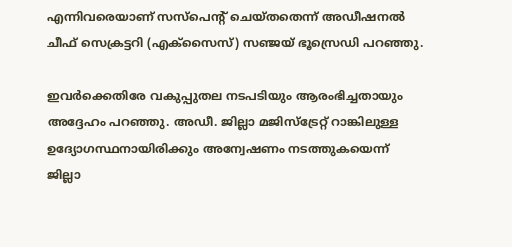എന്നിവരെയാണ് സസ്‌പെന്റ് ചെയ്തതെന്ന് അഡീഷനല്‍ ചീഫ് സെക്രട്ടറി (എക്‌സൈസ്) സഞ്ജയ് ഭൂസ്രെഡി പറഞ്ഞു.

ഇവര്‍ക്കെതിരേ വകുപ്പുതല നടപടിയും ആരംഭിച്ചതായും അദ്ദേഹം പറഞ്ഞു. അഡീ. ജില്ലാ മജിസ്‌ട്രേറ്റ് റാങ്കിലുള്ള ഉദ്യോഗസ്ഥനായിരിക്കും അന്വേഷണം നടത്തുകയെന്ന് ജില്ലാ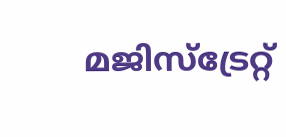മജിസ്‌ട്രേറ്റ്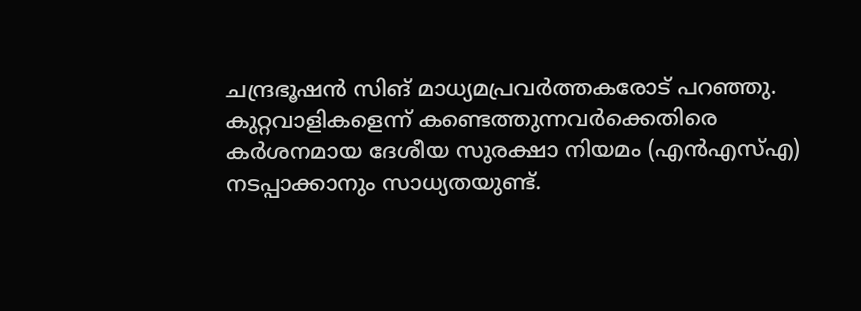ചന്ദ്രഭൂഷന്‍ സിങ് മാധ്യമപ്രവര്‍ത്തകരോട് പറഞ്ഞു. കുറ്റവാളികളെന്ന് കണ്ടെത്തുന്നവര്‍ക്കെതിരെ കര്‍ശനമായ ദേശീയ സുരക്ഷാ നിയമം (എന്‍എസ്എ) നടപ്പാക്കാനും സാധ്യതയുണ്ട്.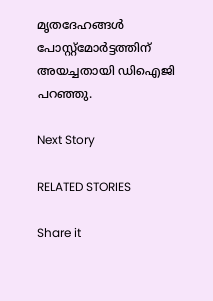മൃതദേഹങ്ങള്‍ പോസ്റ്റ്‌മോര്‍ട്ടത്തിന് അയച്ചതായി ഡിഐജി പറഞ്ഞു.

Next Story

RELATED STORIES

Share it